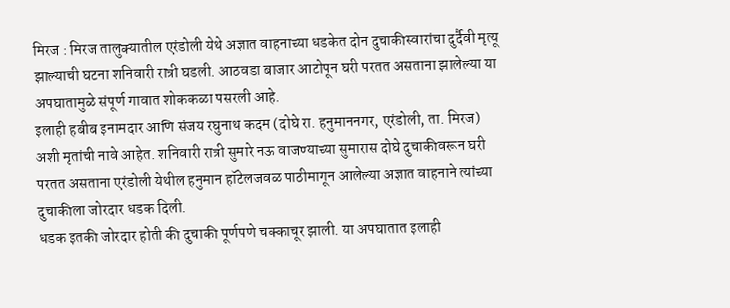मिरज : मिरज तालुक्यातील एरंडोली येथे अज्ञात वाहनाच्या धडकेत दोन दुचाकीस्वारांचा दुर्दैवी मृत्यू झाल्याची घटना शनिवारी रात्री घडली. आठवडा बाजार आटोपून घरी परतत असताना झालेल्या या अपघातामुळे संपूर्ण गावात शोककळा पसरली आहे.
इलाही हबीब इनामदार आणि संजय रघुनाथ कदम (दोघे रा. हनुमाननगर, एरंडोली, ता. मिरज) अशी मृतांची नावे आहेत. शनिवारी रात्री सुमारे नऊ वाजण्याच्या सुमारास दोघे दुचाकीवरून घरी परतत असताना एरंडोली येथील हनुमान हॉटेलजवळ पाठीमागून आलेल्या अज्ञात वाहनाने त्यांच्या दुचाकीला जोरदार धडक दिली.
धडक इतकी जोरदार होती की दुचाकी पूर्णपणे चक्काचूर झाली. या अपघातात इलाही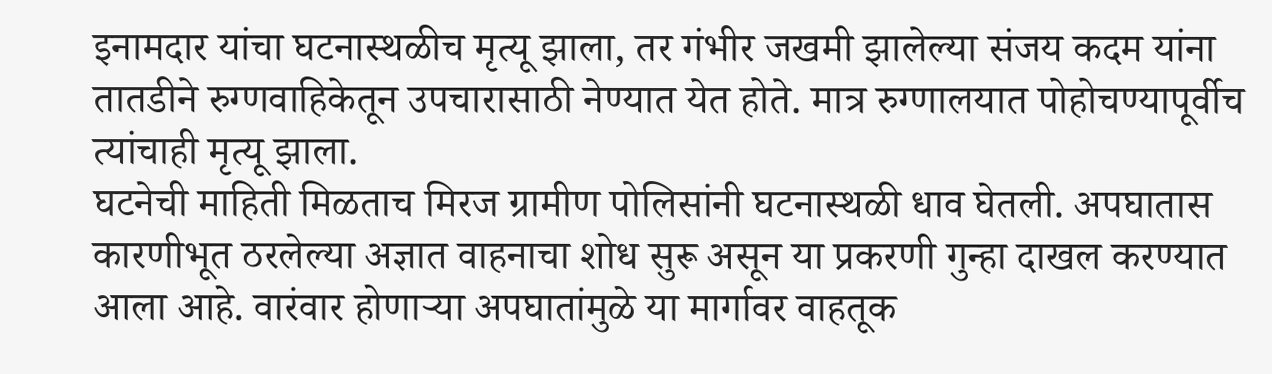इनामदार यांचा घटनास्थळीच मृत्यू झाला, तर गंभीर जखमी झालेल्या संजय कदम यांना तातडीने रुग्णवाहिकेतून उपचारासाठी नेण्यात येत होते. मात्र रुग्णालयात पोहोचण्यापूर्वीच त्यांचाही मृत्यू झाला.
घटनेची माहिती मिळताच मिरज ग्रामीण पोलिसांनी घटनास्थळी धाव घेतली. अपघातास कारणीभूत ठरलेल्या अज्ञात वाहनाचा शोध सुरू असून या प्रकरणी गुन्हा दाखल करण्यात आला आहे. वारंवार होणाऱ्या अपघातांमुळे या मार्गावर वाहतूक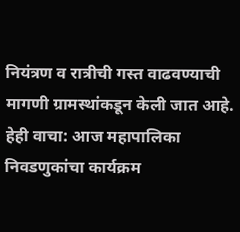नियंत्रण व रात्रीची गस्त वाढवण्याची मागणी ग्रामस्थांकडून केली जात आहे.
हेही वाचा: आज महापालिका निवडणुकांचा कार्यक्रम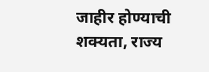जाहीर होण्याची शक्यता, राज्य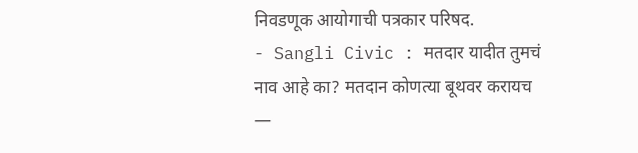निवडणूक आयोगाची पत्रकार परिषद.
- Sangli Civic : मतदार यादीत तुमचं नाव आहे का? मतदान कोणत्या बूथवर करायच —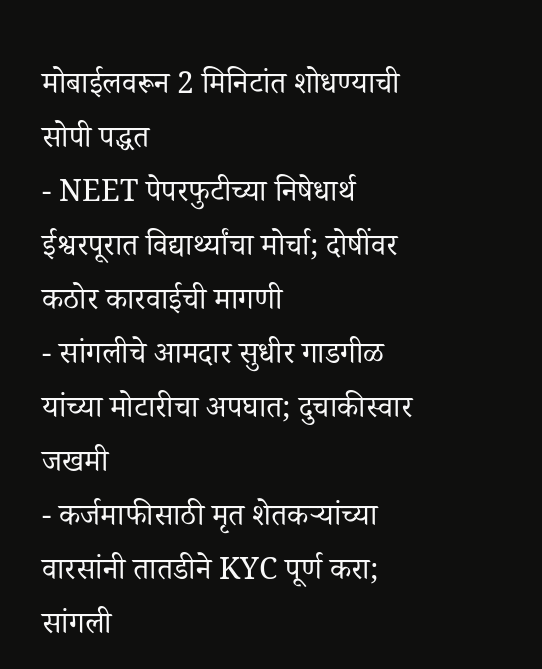मोबाईलवरून 2 मिनिटांत शोधण्याची सोपी पद्धत
- NEET पेपरफुटीच्या निषेधार्थ ईश्वरपूरात विद्यार्थ्यांचा मोर्चा; दोषींवर कठोर कारवाईची मागणी
- सांगलीचे आमदार सुधीर गाडगीळ यांच्या मोटारीचा अपघात; दुचाकीस्वार जखमी
- कर्जमाफीसाठी मृत शेतकऱ्यांच्या वारसांनी तातडीने KYC पूर्ण करा; सांगली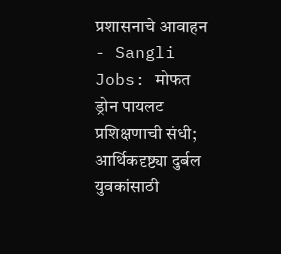प्रशासनाचे आवाहन
- Sangli Jobs: मोफत ड्रोन पायलट प्रशिक्षणाची संधी; आर्थिकदृष्ट्या दुर्बल युवकांसाठी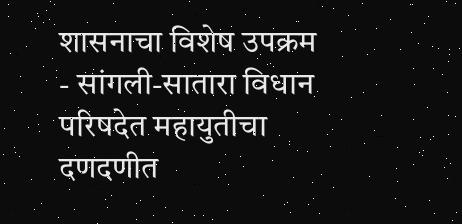शासनाचा विशेष उपक्रम
- सांगली-सातारा विधान परिषदेत महायुतीचा दणदणीत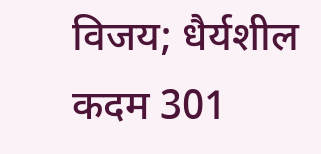विजय; धैर्यशील कदम 301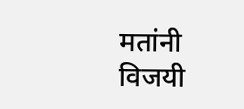मतांनी विजयी